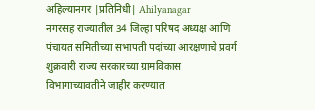अहिल्यानगर |प्रतिनिधी| Ahilyanagar
नगरसह राज्यातील 34 जिल्हा परिषद अध्यक्ष आणि पंचायत समितीच्या सभापती पदांच्या आरक्षणाचे प्रवर्ग शुक्रवारी राज्य सरकारच्या ग्रामविकास विभागाच्यावतीने जाहीर करण्यात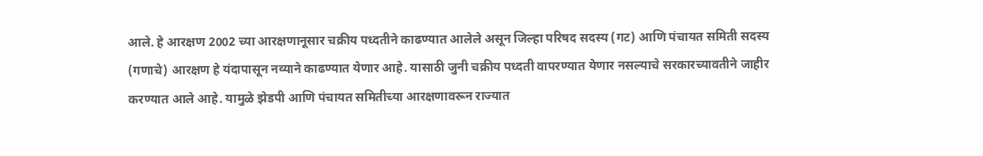आले. हे आरक्षण 2002 च्या आरक्षणानूसार चक्रीय पध्दतीने काढण्यात आलेले असून जिल्हा परिषद सदस्य (गट) आणि पंचायत समिती सदस्य (गणाचे) आरक्षण हे यंदापासून नव्याने काढण्यात येणार आहे. यासाठी जुनी चक्रीय पध्दती वापरण्यात येणार नसल्याचे सरकारच्यावतीने जाहीर करण्यात आले आहे. यामुळे झेडपी आणि पंचायत समितीच्या आरक्षणावरून राज्यात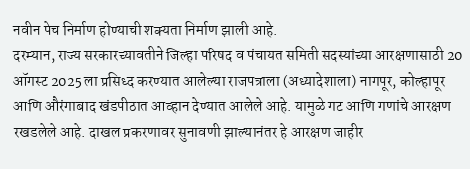नवीन पेच निर्माण होण्याची शक्यता निर्माण झाली आहे.
दरम्यान, राज्य सरकारच्यावतीने जिल्हा परिषद व पंचायत समिती सदस्यांच्या आरक्षणासाठी 20 ऑगस्ट 2025 ला प्रसिध्द करण्यात आलेल्या राजपत्राला (अध्यादेशाला) नागपूर, कोल्हापूर आणि औरंगाबाद खंडपीठात आव्हान देण्यात आलेले आहे. यामुळे गट आणि गणांचे आरक्षण रखडलेले आहे. दाखल प्रकरणावर सुनावणी झाल्यानंतर हे आरक्षण जाहीर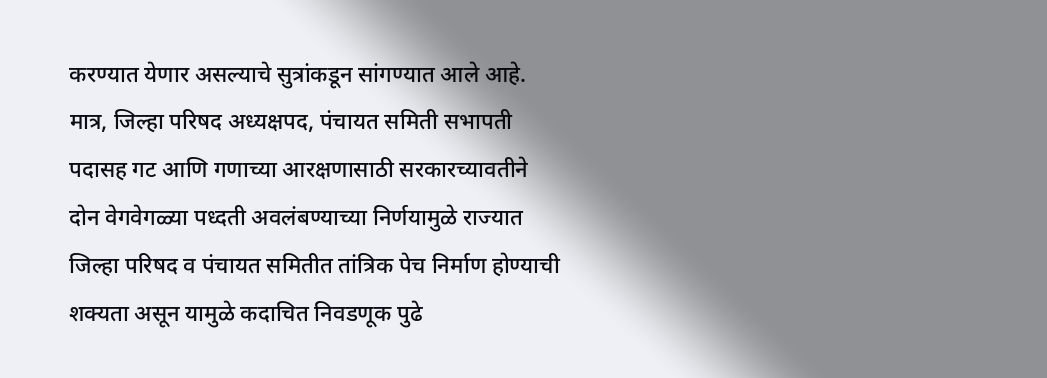करण्यात येणार असल्याचे सुत्रांकडून सांगण्यात आले आहे. मात्र, जिल्हा परिषद अध्यक्षपद, पंचायत समिती सभापती पदासह गट आणि गणाच्या आरक्षणासाठी सरकारच्यावतीने दोन वेगवेगळ्या पध्दती अवलंबण्याच्या निर्णयामुळे राज्यात जिल्हा परिषद व पंचायत समितीत तांत्रिक पेच निर्माण होण्याची शक्यता असून यामुळे कदाचित निवडणूक पुढे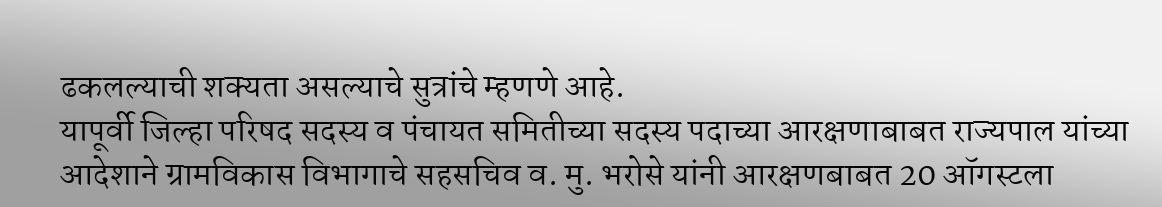ढकलल्याची शक्यता असल्याचे सुत्रांचे म्हणणे आहे.
यापूर्वी जिल्हा परिषद सदस्य व पंचायत समितीच्या सदस्य पदाच्या आरक्षणाबाबत राज्यपाल यांच्या आदेशाने ग्रामविकास विभागाचे सहसचिव व. मु. भरोसे यांनी आरक्षणबाबत 20 ऑगस्टला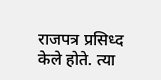राजपत्र प्रसिध्द केले होते. त्या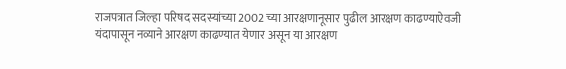राजपत्रात जिल्हा परिषद सदस्यांच्या 2002 च्या आरक्षणानूसार पुढील आरक्षण काढण्याऐवजी यंदापासून नव्याने आरक्षण काढण्यात येणार असून या आरक्षण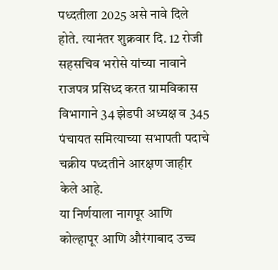पध्दतीला 2025 असे नावे दिले होते. त्यानंतर शुक्रवार दि. 12 रोजी सहसचिव भरोसे यांच्या नावाने राजपत्र प्रसिध्द करत ग्रामविकास विभागाने 34 झेडपी अध्यक्ष व 345 पंचायत समित्याच्या सभापती पदाचे चक्रीय पध्दतीने आरक्षण जाहीर केले आहे.
या निर्णयाला नागपूर आणि कोल्हापूर आणि औरंगाबाद उच्च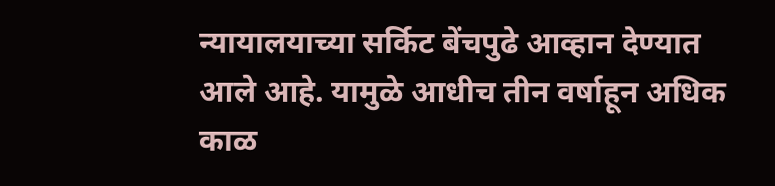न्यायालयाच्या सर्किट बेंचपुढे आव्हान देण्यात आले आहे. यामुळे आधीच तीन वर्षाहून अधिक काळ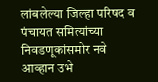लांबलेल्या जिल्हा परिषद व पंचायत समित्यांच्या निवडणूकांसमोर नवे आव्हान उभे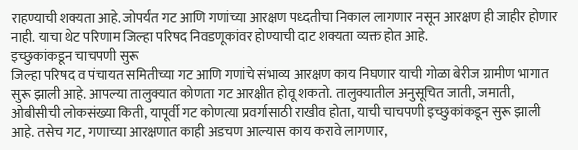राहण्याची शक्यता आहे. जोपर्यंत गट आणि गणांच्या आरक्षण पध्दतीचा निकाल लागणार नसून आरक्षण ही जाहीर होणार नाही. याचा थेट परिणाम जिल्हा परिषद निवडणूकांवर होण्याची दाट शक्यता व्यक्त होत आहे.
इच्छुकांकडून चाचपणी सुरू
जिल्हा परिषद व पंचायत समितीच्या गट आणि गणांचे संभाव्य आरक्षण काय निघणार याची गोळा बेरीज ग्रामीण भागात सुरू झाली आहे. आपल्या तालुक्यात कोणता गट आरक्षीत होवू शकतो. तालुक्यातील अनुसूचित जाती, जमाती, ओबीसीची लोकसंख्या किती, यापूर्वी गट कोणत्या प्रवर्गासाठी राखीव होता, याची चाचपणी इच्छुकांकडून सुरू झाली आहे. तसेच गट, गणाच्या आरक्षणात काही अडचण आल्यास काय करावे लागणार,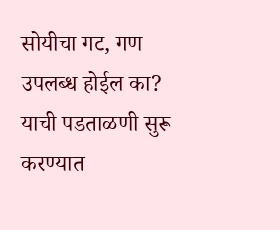सोयीचा गट, गण उपलब्ध होईल का? याची पडताळणी सुरू करण्यात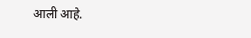आली आहे.